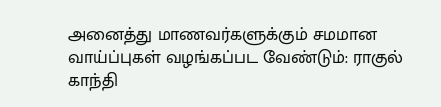அனைத்து மாணவர்களுக்கும் சமமான வாய்ப்புகள் வழங்கப்பட வேண்டும்: ராகுல் காந்தி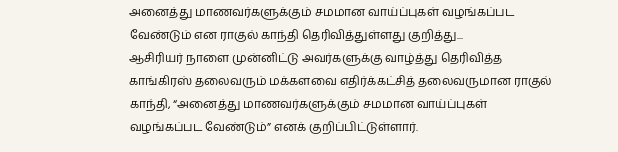அனைத்து மாணவர்களுக்கும் சமமான வாய்ப்புகள் வழங்கப்பட வேண்டும் என ராகுல் காந்தி தெரிவித்துள்ளது குறித்து...
ஆசிரியர் நாளை முன்னிட்டு அவர்களுக்கு வாழ்த்து தெரிவித்த காங்கிரஸ் தலைவரும் மக்களவை எதிர்க்கட்சித் தலைவருமான ராகுல் காந்தி, “அனைத்து மாணவர்களுக்கும் சமமான வாய்ப்புகள் வழங்கப்பட வேண்டும்” எனக் குறிப்பிட்டுள்ளார்.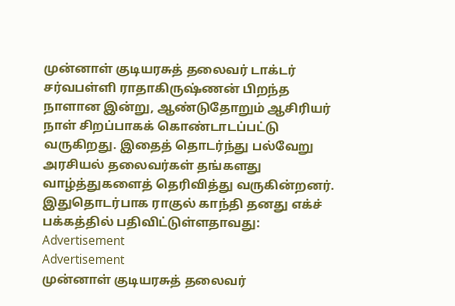முன்னாள் குடியரசுத் தலைவர் டாக்டர் சர்வபள்ளி ராதாகிருஷ்ணன் பிறந்த நாளான இன்று, ஆண்டுதோறும் ஆசிரியர் நாள் சிறப்பாகக் கொண்டாடப்பட்டு வருகிறது. இதைத் தொடர்ந்து பல்வேறு அரசியல் தலைவர்கள் தங்களது வாழ்த்துகளைத் தெரிவித்து வருகின்றனர்.
இதுதொடர்பாக ராகுல் காந்தி தனது எக்ச் பக்கத்தில் பதிவிட்டுள்ளதாவது:
Advertisement
Advertisement
முன்னாள் குடியரசுத் தலைவர்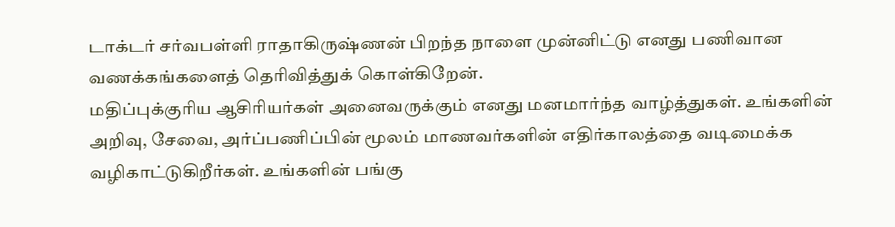டாக்டர் சர்வபள்ளி ராதாகிருஷ்ணன் பிறந்த நாளை முன்னிட்டு எனது பணிவான வணக்கங்களைத் தெரிவித்துக் கொள்கிறேன்.
மதிப்புக்குரிய ஆசிரியர்கள் அனைவருக்கும் எனது மனமார்ந்த வாழ்த்துகள். உங்களின் அறிவு, சேவை, அர்ப்பணிப்பின் மூலம் மாணவர்களின் எதிர்காலத்தை வடிமைக்க வழிகாட்டுகிறீர்கள். உங்களின் பங்கு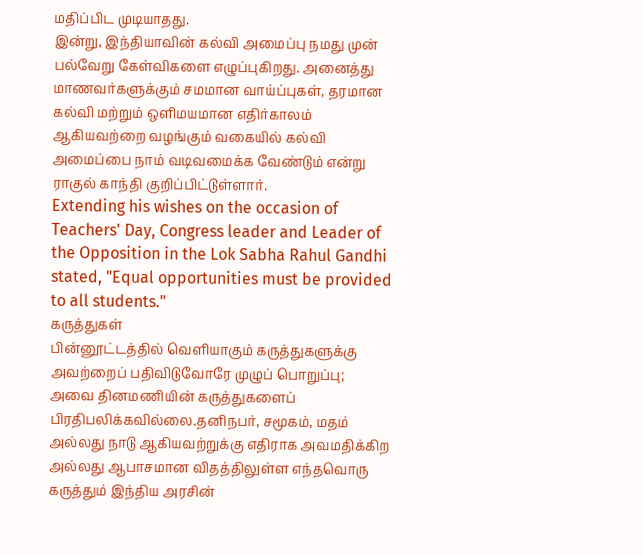மதிப்பிட முடியாதது.
இன்று, இந்தியாவின் கல்வி அமைப்பு நமது முன் பல்வேறு கேள்விகளை எழுப்புகிறது. அனைத்து மாணவர்களுக்கும் சமமான வாய்ப்புகள், தரமான கல்வி மற்றும் ஒளிமயமான எதிர்காலம் ஆகியவற்றை வழங்கும் வகையில் கல்வி அமைப்பை நாம் வடிவமைக்க வேண்டும் என்று ராகுல் காந்தி குறிப்பிட்டுள்ளார்.
Extending his wishes on the occasion of Teachers' Day, Congress leader and Leader of the Opposition in the Lok Sabha Rahul Gandhi stated, "Equal opportunities must be provided to all students."
கருத்துகள்
பின்னூட்டத்தில் வெளியாகும் கருத்துகளுக்கு அவற்றைப் பதிவிடுவோரே முழுப் பொறுப்பு; அவை தினமணியின் கருத்துகளைப் பிரதிபலிக்கவில்லை.தனிநபர், சமூகம், மதம் அல்லது நாடு ஆகியவற்றுக்கு எதிராக அவமதிக்கிற அல்லது ஆபாசமான விதத்திலுள்ள எந்தவொரு கருத்தும் இந்திய அரசின்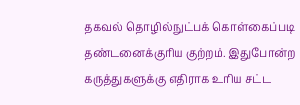தகவல் தொழில்நுட்பக் கொள்கைப்படி தண்டனைக்குரிய குற்றம். இதுபோன்ற கருத்துகளுக்கு எதிராக உரிய சட்ட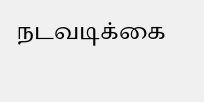நடவடிக்கை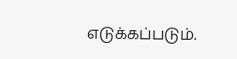எடுக்கப்படும்.